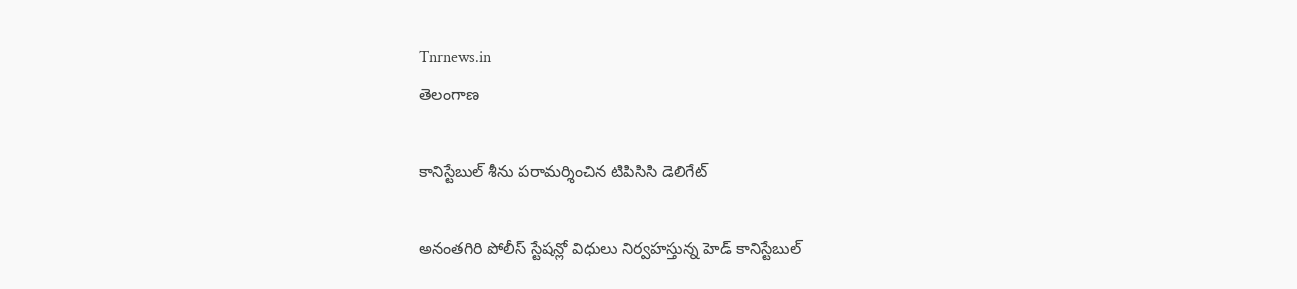Tnrnews.in
తెలంగాణ

కానిస్టేబుల్ శీను పరామర్శించిన టిపిసిసి డెలిగేట్

అనంతగిరి పోలీస్ స్టేషన్లో విధులు నిర్వహస్తున్న హెడ్ కానిస్టేబుల్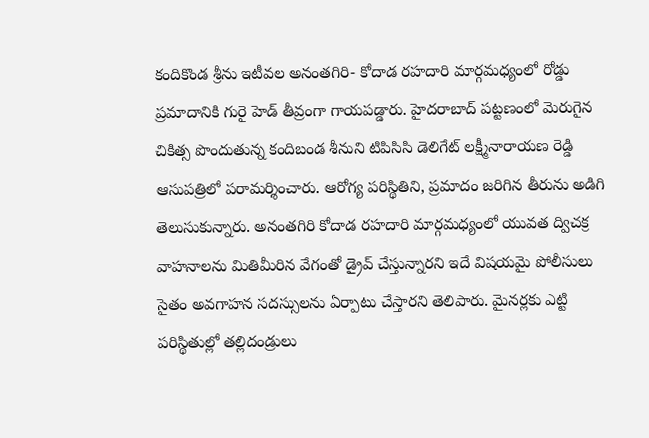కందికొండ శ్రీను ఇటీవల అనంతగిరి- కోదాడ రహదారి మార్గమధ్యంలో రోడ్డు ప్రమాదానికి గురై హెడ్ తీవ్రంగా గాయపడ్డారు. హైదరాబాద్ పట్టణంలో మెరుగైన చికిత్స పొందుతున్న కందిబండ శీనుని టిపిసిసి డెలిగేట్ లక్ష్మీనారాయణ రెడ్డి ఆసుపత్రిలో పరామర్శించారు. ఆరోగ్య పరిస్థితిని, ప్రమాదం జరిగిన తీరును అడిగి తెలుసుకున్నారు. అనంతగిరి కోదాడ రహదారి మార్గమధ్యంలో యువత ద్విచక్ర వాహనాలను మితిమీరిన వేగంతో డ్రైవ్ చేస్తున్నారని ఇదే విషయమై పోలీసులు సైతం అవగాహన సదస్సులను ఏర్పాటు చేస్తారని తెలిపారు. మైనర్లకు ఎట్టి పరిస్థితుల్లో తల్లిదండ్రులు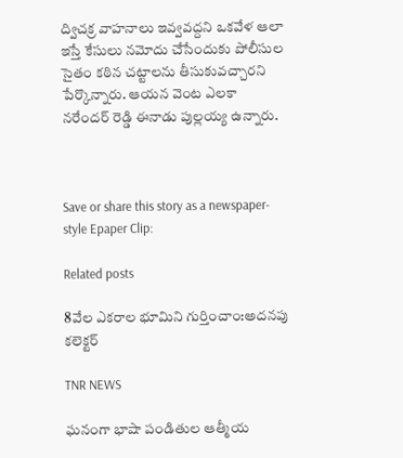ద్విచక్ర వాహనాలు ఇవ్వవద్దని ఒకవేళ ఆలా ఇస్తే కేసులు నమోదు చేసేందుకు పోలీసుల సైతం కఠిన చట్టాలను తీసుకువచ్చారని పేర్కొన్నారు. ఆయన వెంట ఎలకా నరేందర్ రెడ్డి ఈనాడు పుల్లయ్య ఉన్నారు.



Save or share this story as a newspaper-style Epaper Clip:

Related posts

8వేల ఎకరాల భూమిని గుర్తించాం:అదనపు కలెక్టర్

TNR NEWS

ఘనంగా భాషా పండితుల ఆత్మీయ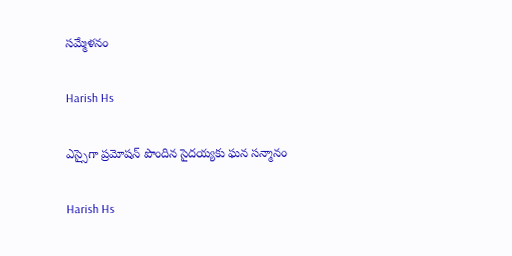సమ్మేళనం

Harish Hs

ఎస్సైగా ప్రమోషన్ పొందిన సైదయ్యకు ఘన సన్మానం

Harish Hs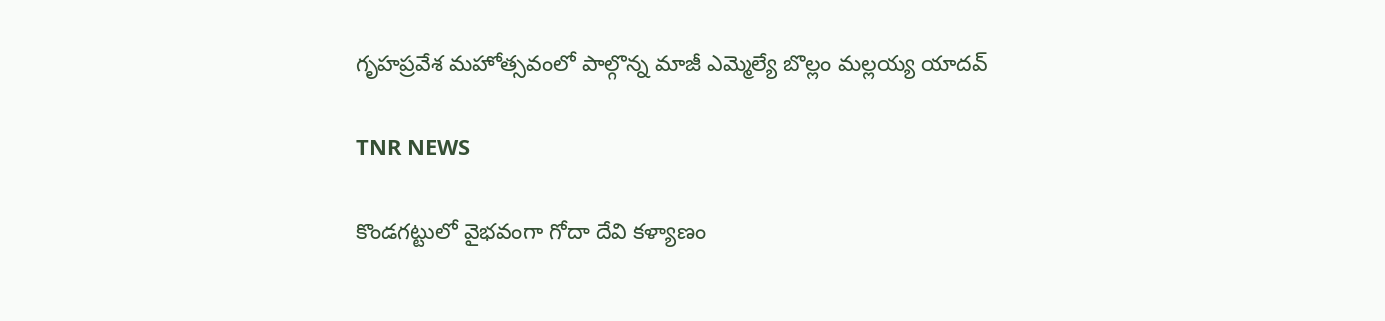గృహప్రవేశ మహోత్సవంలో పాల్గొన్న మాజీ ఎమ్మెల్యే బొల్లం మల్లయ్య యాదవ్

TNR NEWS

కొండగట్టులో వైభవంగా గోదా దేవి కళ్యాణం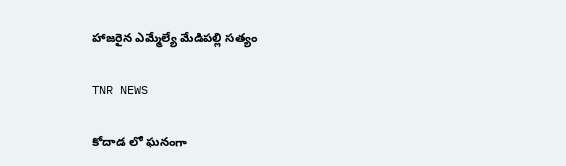హాజరైన ఎమ్మేల్యే మేడిపల్లి సత్యం

TNR NEWS

కోదాడ లో ఘనంగా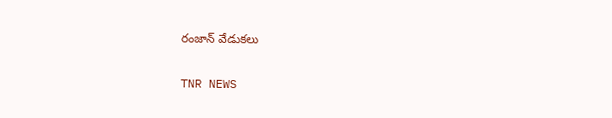రంజాన్ వేడుకలు

TNR NEWS